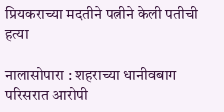प्रियकराच्या मदतीने पत्नीने केली पतीची हत्या

नालासोपारा : शहराच्या धानीवबाग परिसरात आरोपी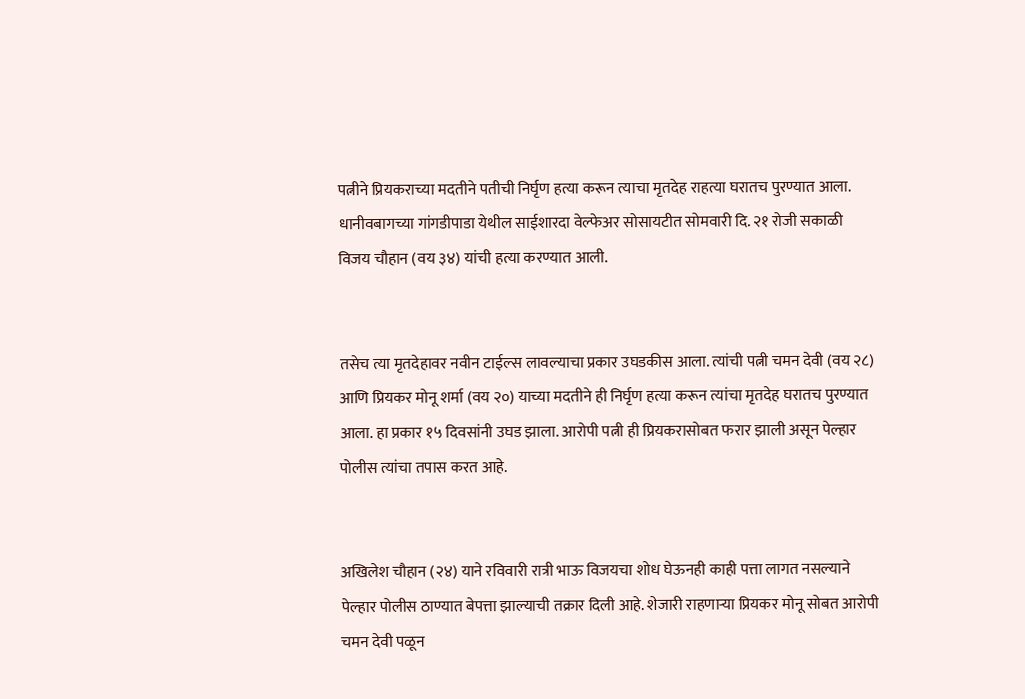पत्नीने प्रियकराच्या मदतीने पतीची निर्घृण हत्या करून त्याचा मृतदेह राहत्या घरातच पुरण्यात आला. धानीवबागच्या गांगडीपाडा येथील साईशारदा वेल्फेअर सोसायटीत सोमवारी दि. २१ रोजी सकाळी विजय चौहान (वय ३४) यांची हत्या करण्यात आली.


तसेच त्या मृतदेहावर नवीन टाईल्स लावल्याचा प्रकार उघडकीस आला. त्यांची पत्नी चमन देवी (वय २८) आणि प्रियकर मोनू शर्मा (वय २०) याच्या मदतीने ही निर्घृण हत्या करून त्यांचा मृतदेह घरातच पुरण्यात आला. हा प्रकार १५ दिवसांनी उघड झाला. आरोपी पत्नी ही प्रियकरासोबत फरार झाली असून पेल्हार पोलीस त्यांचा तपास करत आहे.


अखिलेश चौहान (२४) याने रविवारी रात्री भाऊ विजयचा शोध घेऊनही काही पत्ता लागत नसल्याने पेल्हार पोलीस ठाण्यात बेपत्ता झाल्याची तक्रार दिली आहे. शेजारी राहणाऱ्या प्रियकर मोनू सोबत आरोपी चमन देवी पळून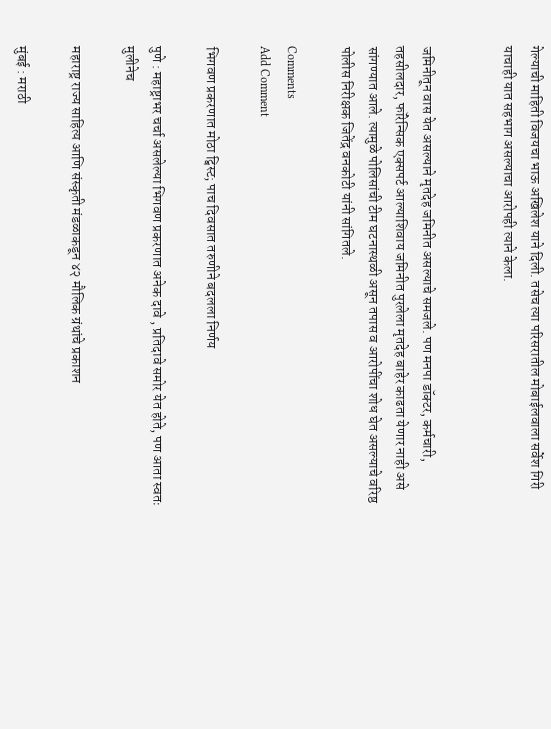गेल्याची माहिती विजयचा भाऊ अखिलेश याने दिली. तसेच त्या परिसरातील मोबाईलवाला सर्वेश गिरी याचाही यात सहभाग असल्याचा आरोपही त्याने केला.


जमिनीतून वास येत असल्याने मृतदेह जमिनीत असल्याचे समजले. पण मनपा डॉक्टर, कर्मचारी, तहसीलदार, फॉरेन्सिक एक्सपर्ट आल्याशिवाय जमिनीत पुरलेला मृतदेह बाहेर काढता येणार नाही असे सांगण्यात आले. त्यामुळे पोलिसांची टीम घटनास्थळी असून तपास व आरोपींचा शोध घेत असल्याचे वरिष्ठ पोलीस निरीक्षक जितेंद्र वनकोटी यांनी सांगितले.

Comments
Add Comment

भिगवण प्रकरणात मोठा ट्विस्ट; पाच दिवसात तरुणीने बदलला निर्णय

पुणे : महाष्ट्राभर चर्चा असलेल्या भिगवण प्रकरणात अनेक दावे , प्रतिदावे समोर येत होते, पण आता स्वतः मुलीनेच

महाराष्ट्र राज्य साहित्य आणि संस्कृती मंडळाकडून ४२ मौलिक ग्रंथांचे प्रकाशन

मुंबई : मराठी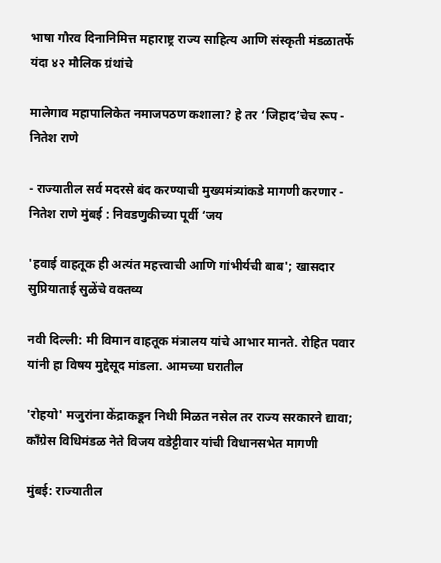भाषा गौरव दिनानिमित्त महाराष्ट्र राज्य साहित्य आणि संस्कृती मंडळातर्फे यंदा ४२ मौलिक ग्रंथांचे

मालेगाव महापालिकेत नमाजपठण कशाला? हे तर ‘जिहाद’चेच रूप - नितेश राणे

- राज्यातील सर्व मदरसे बंद करण्याची मुख्यमंत्र्यांकडे मागणी करणार - नितेश राणे मुंबई : निवडणुकीच्या पूर्वी ‘जय

'हवाई वाहतूक ही अत्यंत महत्त्वाची आणि गांभीर्यची बाब'; खासदार सुप्रियाताई सुळेंचे वक्तव्य

नवी दिल्ली: मी विमान वाहतूक मंत्रालय यांचे आभार मानते. रोहित पवार यांनी हा विषय मुद्देसूद मांडला. आमच्या घरातील

'रोहयो' मजुरांना केंद्राकडून निधी मिळत नसेल तर राज्य सरकारने द्यावा; काँग्रेस विधिमंडळ नेते विजय वडेट्टीवार यांची विधानसभेत मागणी

मुंबई: राज्यातील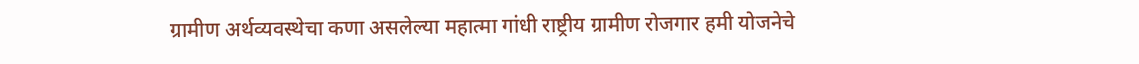ग्रामीण अर्थव्यवस्थेचा कणा असलेल्या महात्मा गांधी राष्ट्रीय ग्रामीण रोजगार हमी योजनेचे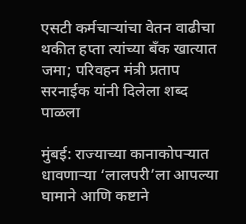एसटी कर्मचाऱ्यांचा वेतन वाढीचा थकीत हप्ता त्यांच्या बँक खात्यात जमा; परिवहन मंत्री प्रताप सरनाईक यांनी दिलेला शब्द पाळला

मुंबई: राज्याच्या कानाकोपऱ्यात धावणाऱ्या ‘लालपरी’ला आपल्या घामाने आणि कष्टाने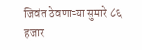जिवंत ठेवणाऱ्या सुमारे ८६ हजार